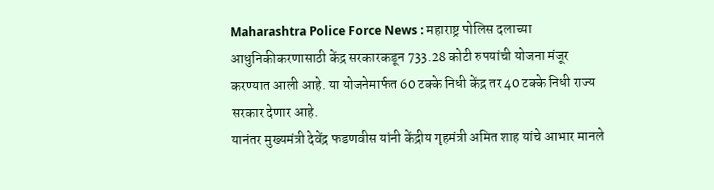Maharashtra Police Force News : महाराष्ट्र पोलिस दलाच्या आधुनिकीकरणासाठी केंद्र सरकारकडून 733.28 कोटी रुपयांची योजना मंजूर करण्यात आली आहे. या योजनेमार्फत 60 टक्के निधी केंद्र तर 40 टक्के निधी राज्य सरकार देणार आहे.
यानंतर मुख्यमंत्री देवेंद्र फडणवीस यांनी केंद्रीय गृहमंत्री अमित शाह यांचे आभार मानले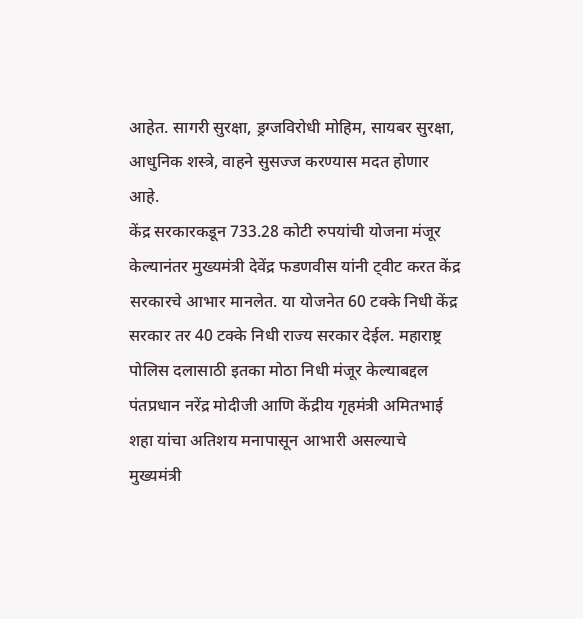आहेत. सागरी सुरक्षा, ड्रग्जविरोधी मोहिम, सायबर सुरक्षा, आधुनिक शस्त्रे, वाहने सुसज्ज करण्यास मदत होणार आहे.
केंद्र सरकारकडून 733.28 कोटी रुपयांची योजना मंजूर केल्यानंतर मुख्यमंत्री देवेंद्र फडणवीस यांनी ट्वीट करत केंद्र सरकारचे आभार मानलेत. या योजनेत 60 टक्के निधी केंद्र सरकार तर 40 टक्के निधी राज्य सरकार देईल. महाराष्ट्र पोलिस दलासाठी इतका मोठा निधी मंजूर केल्याबद्दल पंतप्रधान नरेंद्र मोदीजी आणि केंद्रीय गृहमंत्री अमितभाई शहा यांचा अतिशय मनापासून आभारी असल्याचे मुख्यमंत्री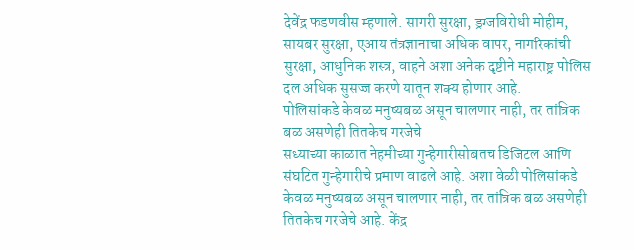देवेंद्र फडणवीस म्हणाले. सागरी सुरक्षा, ड्रग्जविरोधी मोहीम, सायबर सुरक्षा, एआय तंत्रज्ञानाचा अधिक वापर, नागरिकांची सुरक्षा, आधुनिक शस्त्र, वाहने अशा अनेक दृष्टीने महाराष्ट्र पोलिस दल अधिक सुसज्ज करणे यातून शक्य होणार आहे.
पोलिसांकडे केवळ मनुष्यबळ असून चालणार नाही, तर तांत्रिक बळ असणेही तितकेच गरजेचे
सध्याच्या काळात नेहमीच्या गुन्हेगारीसोबतच डिजिटल आणि संघटित गुन्हेगारीचे प्रमाण वाढले आहे. अशा वेळी पोलिसांकडे केवळ मनुष्यबळ असून चालणार नाही, तर तांत्रिक बळ असणेही तितकेच गरजेचे आहे. केंद्र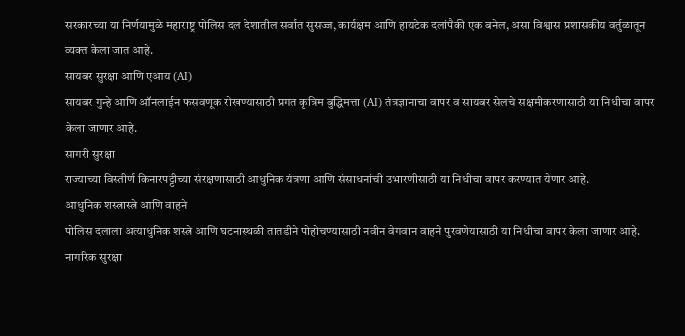सरकारच्या या निर्णयामुळे महाराष्ट्र पोलिस दल देशातील सर्वात सुसज्ज, कार्यक्षम आणि हायटेक दलांपैकी एक बनेल, असा विश्वास प्रशासकीय वर्तुळातून व्यक्त केला जात आहे.
सायबर सुरक्षा आणि एआय (AI)
सायबर गुन्हे आणि ऑनलाईन फसवणूक रोखण्यासाठी प्रगत कृत्रिम बुद्धिमत्ता (AI) तंत्रज्ञानाचा वापर व सायबर सेलचे सक्षमीकरणासाठी या निधीचा वापर केला जाणार आहे.
सागरी सुरक्षा
राज्याच्या विस्तीर्ण किनारपट्टीच्या संरक्षणासाठी आधुनिक यंत्रणा आणि संसाधनांची उभारणीसाठी या निधीचा वापर करण्यात येणार आहे.
आधुनिक शस्त्रास्त्रे आणि वाहने
पोलिस दलाला अत्याधुनिक शस्त्रे आणि घटनास्थळी तातडीने पोहोचण्यासाठी नवीन वेगवान वाहने पुरवणेयासाठी या निधीचा वापर केला जाणार आहे.
नागरिक सुरक्षा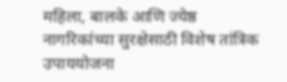महिला, बालके आणि ज्येष्ठ नागरिकांच्या सुरक्षेसाठी विशेष तांत्रिक उपाययोजना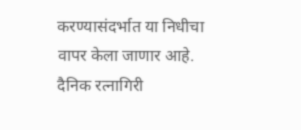करण्यासंदर्भात या निधीचा वापर केला जाणार आहे.
दैनिक रत्नागिरी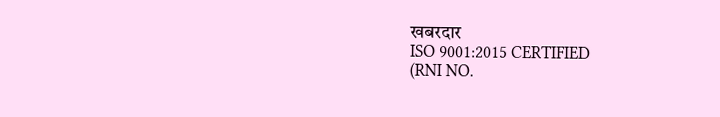खबरदार
ISO 9001:2015 CERTIFIED
(RNI NO.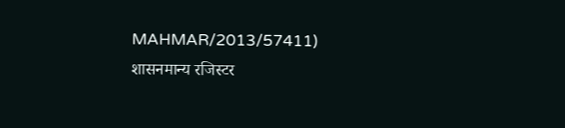MAHMAR/2013/57411)
शासनमान्य रजिस्टर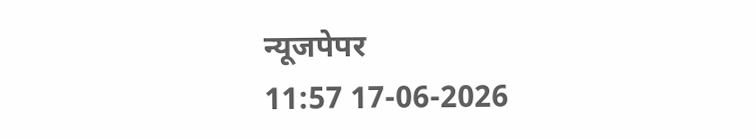न्यूजपेपर
11:57 17-06-2026